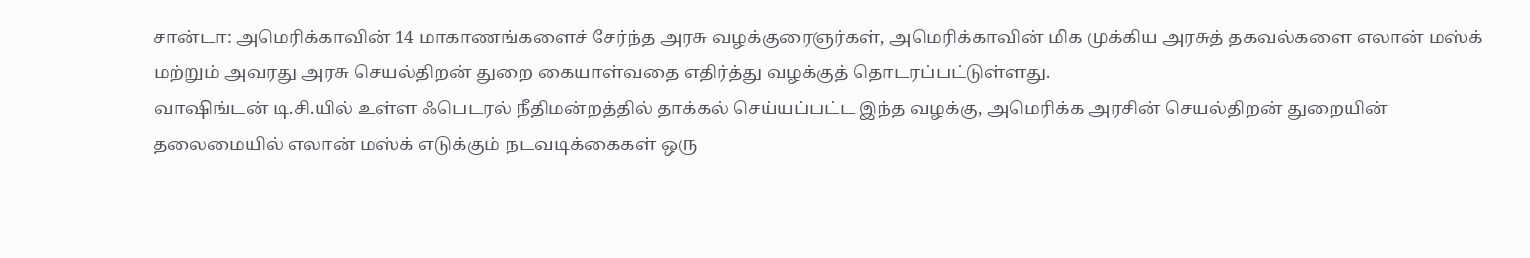சான்டா: அமெரிக்காவின் 14 மாகாணங்களைச் சேர்ந்த அரசு வழக்குரைஞர்கள், அமெரிக்காவின் மிக முக்கிய அரசுத் தகவல்களை எலான் மஸ்க் மற்றும் அவரது அரசு செயல்திறன் துறை கையாள்வதை எதிர்த்து வழக்குத் தொடரப்பட்டுள்ளது.
வாஷிங்டன் டி.சி.யில் உள்ள ஃபெடரல் நீதிமன்றத்தில் தாக்கல் செய்யப்பட்ட இந்த வழக்கு, அமெரிக்க அரசின் செயல்திறன் துறையின் தலைமையில் எலான் மஸ்க் எடுக்கும் நடவடிக்கைகள் ஒரு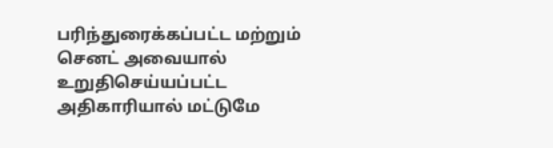பரிந்துரைக்கப்பட்ட மற்றும் செனட் அவையால் உறுதிசெய்யப்பட்ட அதிகாரியால் மட்டுமே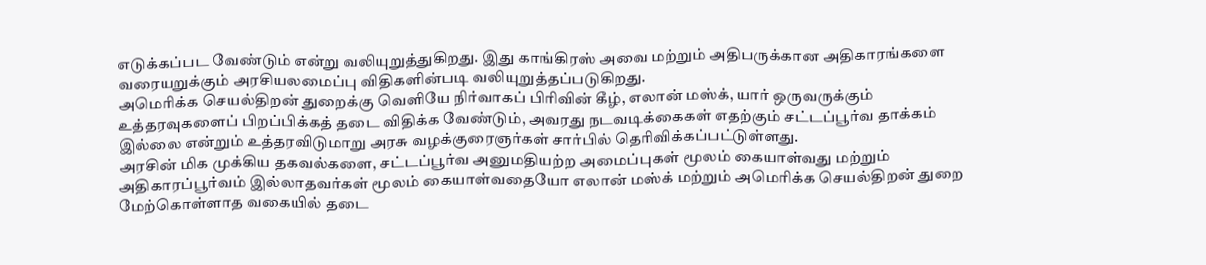எடுக்கப்பட வேண்டும் என்று வலியுறுத்துகிறது. இது காங்கிரஸ் அவை மற்றும் அதிபருக்கான அதிகாரங்களை வரையறுக்கும் அரசியலமைப்பு விதிகளின்படி வலியுறுத்தப்படுகிறது.
அமெரிக்க செயல்திறன் துறைக்கு வெளியே நிர்வாகப் பிரிவின் கீழ், எலான் மஸ்க், யார் ஒருவருக்கும் உத்தரவுகளைப் பிறப்பிக்கத் தடை விதிக்க வேண்டும், அவரது நடவடிக்கைகள் எதற்கும் சட்டப்பூர்வ தாக்கம் இல்லை என்றும் உத்தரவிடுமாறு அரசு வழக்குரைஞர்கள் சார்பில் தெரிவிக்கப்பட்டுள்ளது.
அரசின் மிக முக்கிய தகவல்களை, சட்டப்பூர்வ அனுமதியற்ற அமைப்புகள் மூலம் கையாள்வது மற்றும் அதிகாரப்பூர்வம் இல்லாதவர்கள் மூலம் கையாள்வதையோ எலான் மஸ்க் மற்றும் அமெரிக்க செயல்திறன் துறை மேற்கொள்ளாத வகையில் தடை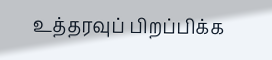உத்தரவுப் பிறப்பிக்க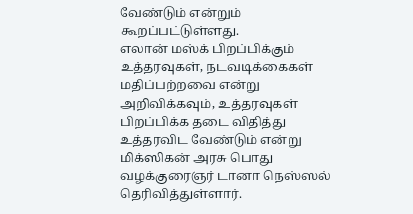வேண்டும் என்றும் கூறப்பட்டுள்ளது.
எலான் மஸ்க் பிறப்பிக்கும் உத்தரவுகள், நடவடிக்கைகள் மதிப்பற்றவை என்று அறிவிக்கவும், உத்தரவுகள் பிறப்பிக்க தடை விதித்து உத்தரவிட வேண்டும் என்று மிக்ஸிகன் அரசு பொது வழக்குரைஞர் டானா நெஸ்ஸல் தெரிவித்துள்ளார்.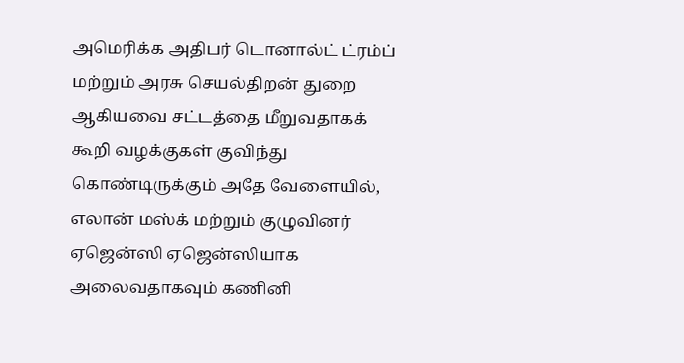அமெரிக்க அதிபர் டொனால்ட் ட்ரம்ப் மற்றும் அரசு செயல்திறன் துறை ஆகியவை சட்டத்தை மீறுவதாகக் கூறி வழக்குகள் குவிந்து கொண்டிருக்கும் அதே வேளையில், எலான் மஸ்க் மற்றும் குழுவினர் ஏஜென்ஸி ஏஜென்ஸியாக அலைவதாகவும் கணினி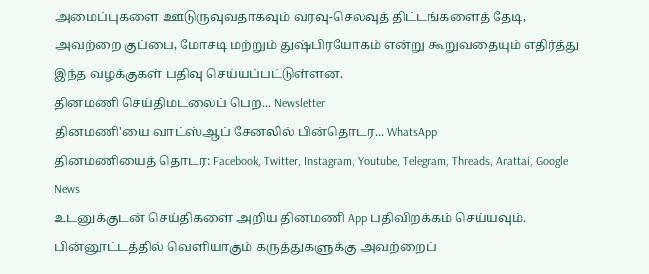அமைப்புகளை ஊடுருவுவதாகவும் வரவு-செலவுத் திட்டங்களைத் தேடி, அவற்றை குப்பை, மோசடி மற்றும் துஷ்பிரயோகம் என்று கூறுவதையும் எதிர்த்து இந்த வழக்குகள் பதிவு செய்யப்பட்டுள்ளன.
தினமணி செய்திமடலைப் பெற... Newsletter
தினமணி'யை வாட்ஸ்ஆப் சேனலில் பின்தொடர... WhatsApp
தினமணியைத் தொடர: Facebook, Twitter, Instagram, Youtube, Telegram, Threads, Arattai, Google News
உடனுக்குடன் செய்திகளை அறிய தினமணி App பதிவிறக்கம் செய்யவும்.
பின்னூட்டத்தில் வெளியாகும் கருத்துகளுக்கு அவற்றைப்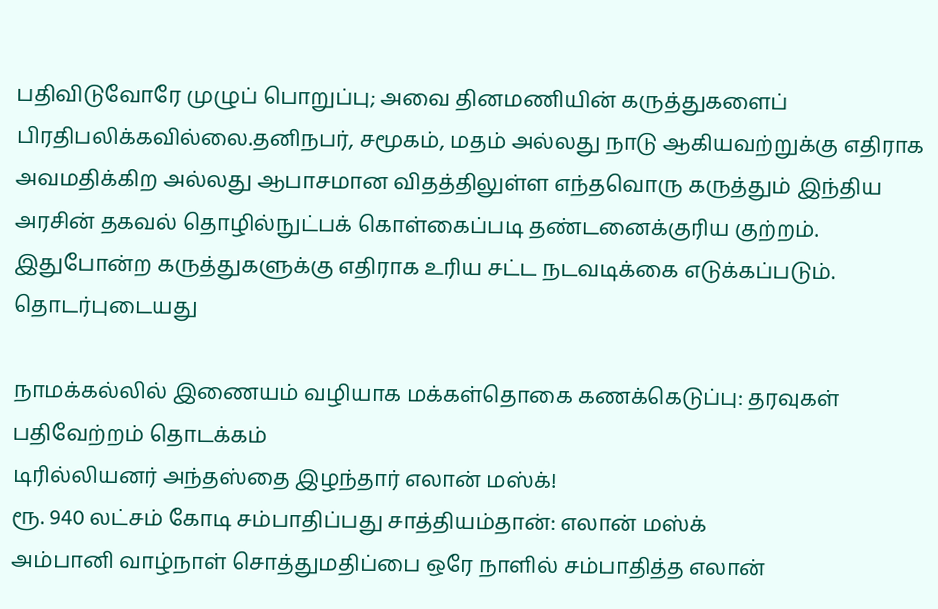பதிவிடுவோரே முழுப் பொறுப்பு; அவை தினமணியின் கருத்துகளைப் பிரதிபலிக்கவில்லை.தனிநபர், சமூகம், மதம் அல்லது நாடு ஆகியவற்றுக்கு எதிராக அவமதிக்கிற அல்லது ஆபாசமான விதத்திலுள்ள எந்தவொரு கருத்தும் இந்திய அரசின் தகவல் தொழில்நுட்பக் கொள்கைப்படி தண்டனைக்குரிய குற்றம். இதுபோன்ற கருத்துகளுக்கு எதிராக உரிய சட்ட நடவடிக்கை எடுக்கப்படும்.
தொடர்புடையது

நாமக்கல்லில் இணையம் வழியாக மக்கள்தொகை கணக்கெடுப்பு: தரவுகள் பதிவேற்றம் தொடக்கம்
டிரில்லியனர் அந்தஸ்தை இழந்தார் எலான் மஸ்க்!
ரூ. 940 லட்சம் கோடி சம்பாதிப்பது சாத்தியம்தான்: எலான் மஸ்க்
அம்பானி வாழ்நாள் சொத்துமதிப்பை ஒரே நாளில் சம்பாதித்த எலான்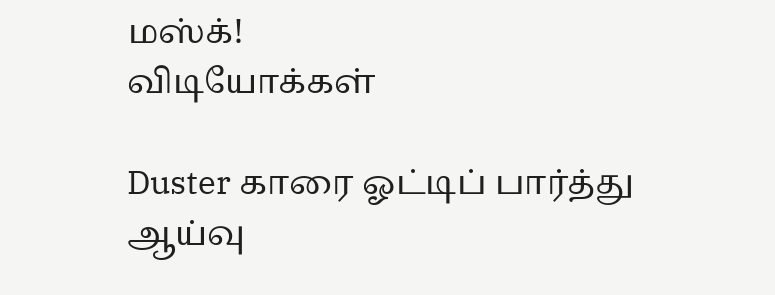மஸ்க்!
விடியோக்கள்

Duster காரை ஓட்டிப் பார்த்து ஆய்வு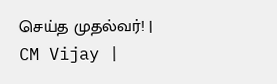செய்த முதல்வர்! | CM Vijay |